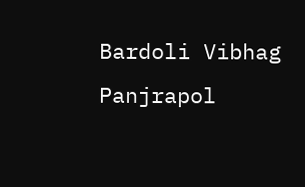Bardoli Vibhag Panjrapol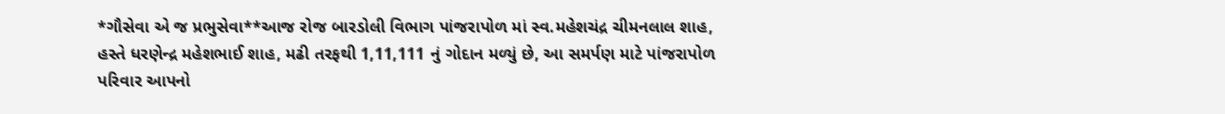*ગૌસેવા એ જ પ્રભુસેવા**આજ રોજ બારડોલી વિભાગ પાંજરાપોળ માં સ્વ.મહેશચંદ્ર ચીમનલાલ શાહ, હસ્તે ધરણેન્દ્ર મહેશભાઈ શાહ, મઢી તરફથી 1,11,111 નું ગોદાન મળ્યું છે, આ સમર્પણ માટે પાંજરાપોળ પરિવાર આપનો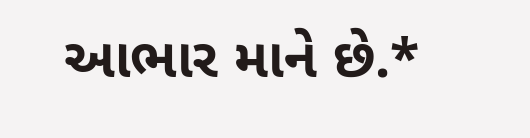આભાર માને છે.*